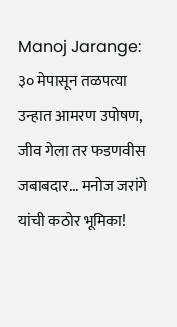Manoj Jarange: ३० मेपासून तळपत्या उन्हात आमरण उपोषण, जीव गेला तर फडणवीस जबाबदार... मनोज जरांगे यांची कठोर भूमिका!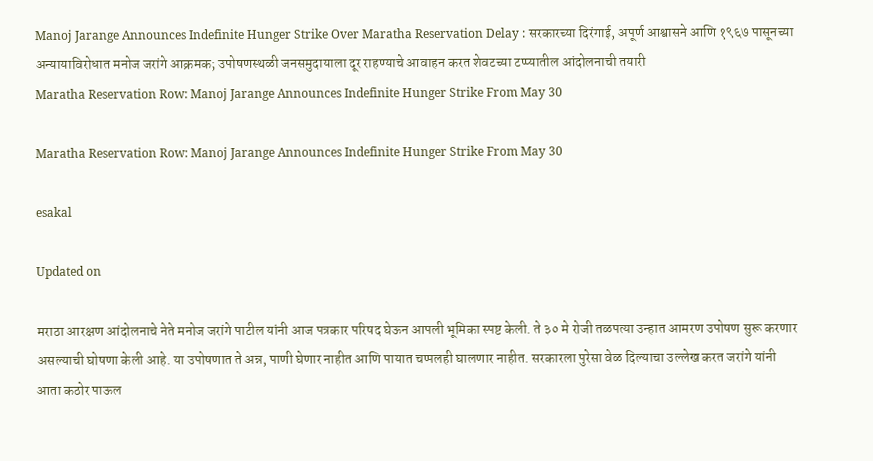Manoj Jarange Announces Indefinite Hunger Strike Over Maratha Reservation Delay : सरकारच्या दिरंगाई, अपूर्ण आश्वासने आणि १९६७ पासूनच्या अन्यायाविरोधात मनोज जरांगे आक्रमक; उपोषणस्थळी जनसमुदायाला दूर राहण्याचे आवाहन करत शेवटच्या टप्प्यातील आंदोलनाची तयारी
Maratha Reservation Row: Manoj Jarange Announces Indefinite Hunger Strike From May 30

Maratha Reservation Row: Manoj Jarange Announces Indefinite Hunger Strike From May 30

esakal

Updated on

मराठा आरक्षण आंदोलनाचे नेते मनोज जरांगे पाटील यांनी आज पत्रकार परिषद घेऊन आपली भूमिका स्पष्ट केली. ते ३० मे रोजी तळपत्या उन्हात आमरण उपोषण सुरू करणार असल्याची घोषणा केली आहे. या उपोषणात ते अन्न, पाणी घेणार नाहीत आणि पायात चप्पलही घालणार नाहीत. सरकारला पुरेसा वेळ दिल्याचा उल्लेख करत जरांगे यांनी आता कठोर पाऊल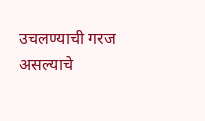उचलण्याची गरज असल्याचे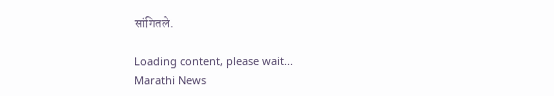सांगितले.

Loading content, please wait...
Marathi News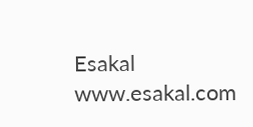Esakal
www.esakal.com